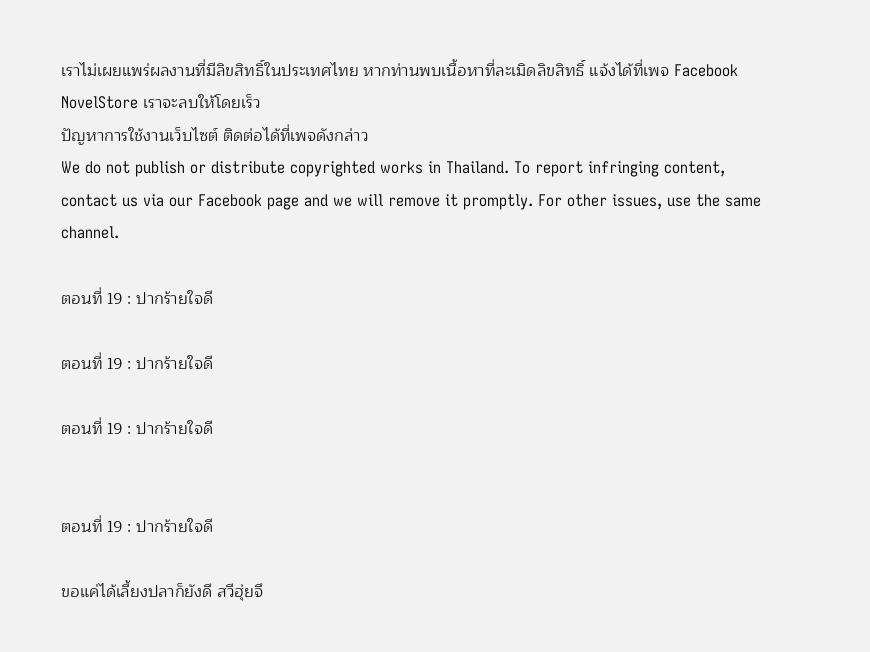เราไม่เผยแพร่ผลงานที่มีลิขสิทธิ์ในประเทศไทย หากท่านพบเนื้อหาที่ละเมิดลิขสิทธิ์ แจ้งได้ที่เพจ Facebook NovelStore เราจะลบให้โดยเร็ว
ปัญหาการใช้งานเว็บไซต์ ติดต่อได้ที่เพจดังกล่าว
We do not publish or distribute copyrighted works in Thailand. To report infringing content, contact us via our Facebook page and we will remove it promptly. For other issues, use the same channel.

ตอนที่ 19 : ปากร้ายใจดี

ตอนที่ 19 : ปากร้ายใจดี

ตอนที่ 19 : ปากร้ายใจดี


ตอนที่ 19 : ปากร้ายใจดี

ขอแค่ได้เลี้ยงปลาก็ยังดี สวีฮุ่ยจึ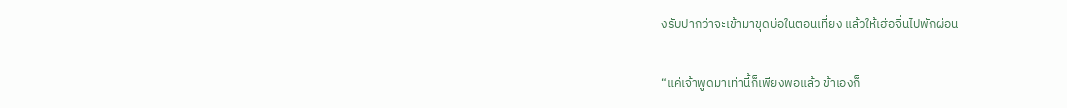งรับปากว่าจะเข้ามาขุดบ่อในตอนเที่ยง แล้วให้เฮ่อจิ่นไปพักผ่อน

“แค่เจ้าพูดมาเท่านี้ก็เพียงพอแล้ว ข้าเองก็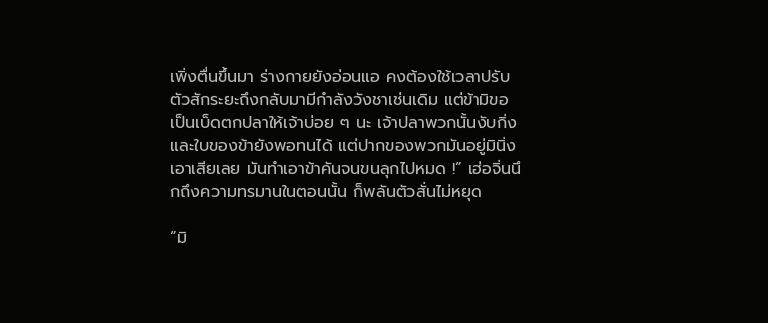เพิ่งตื่นขึ้นมา ร่างกายยังอ่อนแอ คงต้องใช้เวลาปรับตัวสักระยะถึงกลับมามีกำลังวังชาเช่นเดิม แต่ข้ามิขอเป็นเบ็ดตกปลาให้เจ้าบ่อย ๆ นะ เจ้าปลาพวกนั้นงับกิ่งและใบของข้ายังพอทนได้ แต่ปากของพวกมันอยู่มินิ่งเอาเสียเลย มันทำเอาข้าคันจนขนลุกไปหมด !” เฮ่อจิ่นนึกถึงความทรมานในตอนนั้น ก็พลันตัวสั่นไม่หยุด

“มิ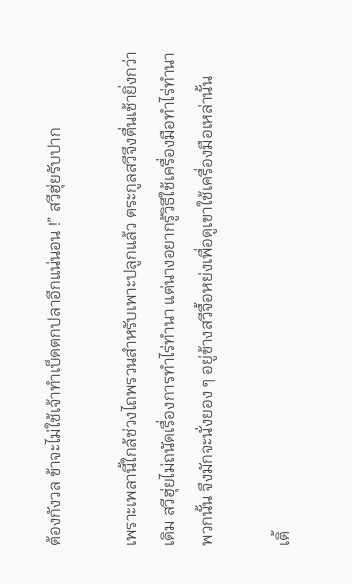ต้องกังวล ข้าจะไม่ใช้เจ้าทำเบ็ดตกปลาอีกแน่นอน !” สวีฮุ่ยรับปาก

เพราะเพลานี้ใกล้ช่วงไถพรวนสำหรับเพาะปลูกแล้ว ตระกูลสวีจึงตื่นเช้ายิ่งกว่าเดิม สวีฮุ่ยไม่ถนัดเรื่องการทำไร่ทำนา แต่นางอยากรู้วิธีใช้เครื่องมือทำไร่ทำนาพวกนั้น จึงมักจะนั่งยอง ๆ อยู่ข้างสวีจื้อหย่งเพื่อดูเขาใช้เครื่องมือเหล่านั้น

เติ้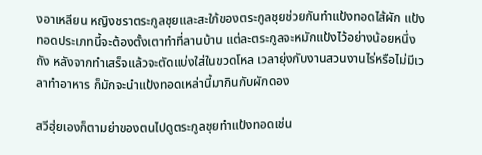งอาเหลียน หญิงชราตระกูลชุยและสะใภ้ของตระกูลชุยช่วยกันทำแป้งทอดไส้ผัก แป้งทอดประเภทนี้จะต้องตั้งเตาทำที่ลานบ้าน แต่ละตระกูลจะหมักแป้งไว้อย่างน้อยหนึ่งถัง หลังจากทำเสร็จแล้วจะตัดแบ่งใส่ในขวดโหล เวลายุ่งกับงานสวนงานไร่หรือไม่มีเวลาทำอาหาร ก็มักจะนำแป้งทอดเหล่านี้มากินกับผักดอง

สวีฮุ่ยเองก็ตามย่าของตนไปดูตระกูลชุยทำแป้งทอดเช่น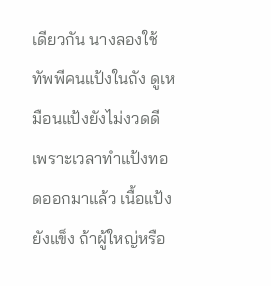เดียวกัน นางลองใช้ทัพพีคนแป้งในถัง ดูเหมือนแป้งยังไม่งวดดี เพราะเวลาทำแป้งทอดออกมาแล้ว เนื้อแป้งยังแข็ง ถ้าผู้ใหญ่หรือ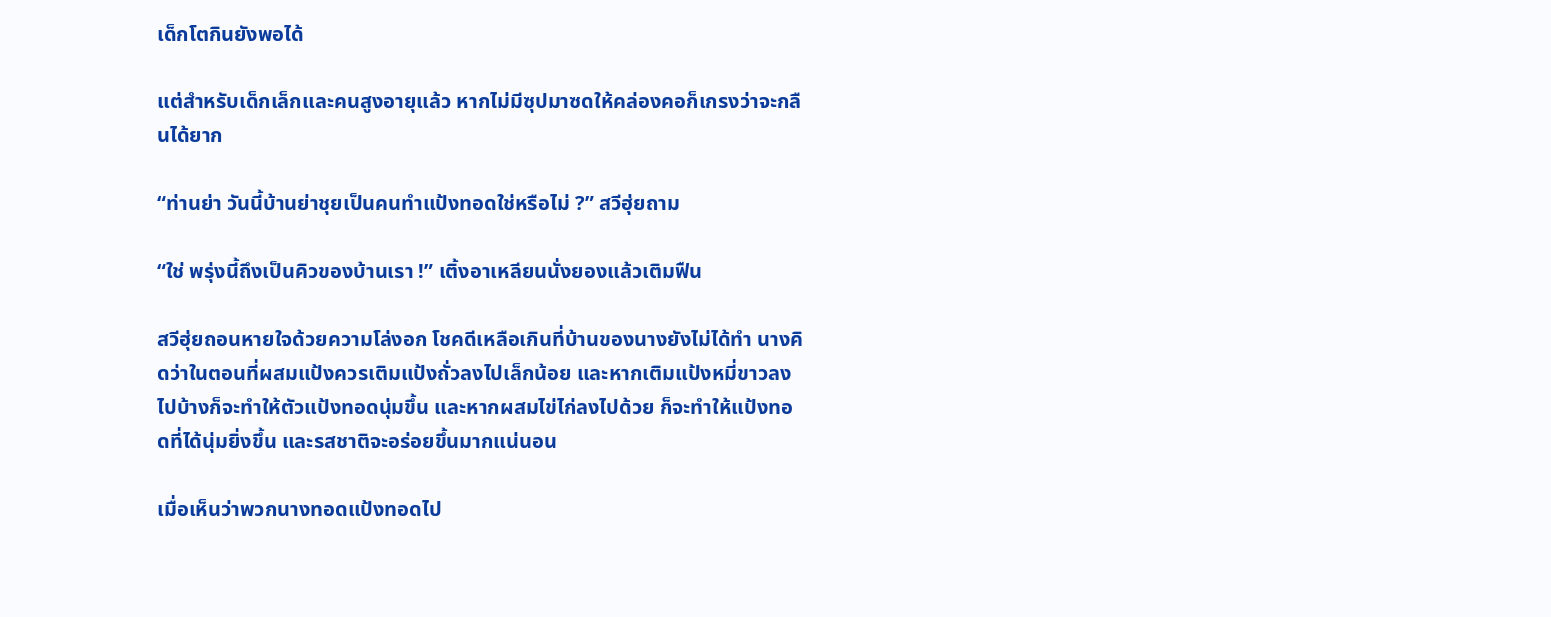เด็กโตกินยังพอได้

แต่สำหรับเด็กเล็กและคนสูงอายุแล้ว หากไม่มีซุปมาซดให้คล่องคอก็เกรงว่าจะกลืนได้ยาก

“ท่านย่า วันนี้บ้านย่าชุยเป็นคนทำแป้งทอดใช่หรือไม่ ?” สวีฮุ่ยถาม

“ใช่ พรุ่งนี้ถึงเป็นคิวของบ้านเรา !” เติ้งอาเหลียนนั่งยองแล้วเติมฟืน

สวีฮุ่ยถอนหายใจด้วยความโล่งอก โชคดีเหลือเกินที่บ้านของนางยังไม่ได้ทำ นางคิดว่าในตอนที่ผสมแป้งควรเติมแป้งถั่วลงไปเล็กน้อย และหากเติมแป้งหมี่ขาวลงไปบ้างก็จะทำให้ตัวแป้งทอดนุ่มขึ้น และหากผสมไข่ไก่ลงไปด้วย ก็จะทำให้แป้งทอดที่ได้นุ่มยิ่งขึ้น และรสชาติจะอร่อยขึ้นมากแน่นอน

เมื่อเห็นว่าพวกนางทอดแป้งทอดไป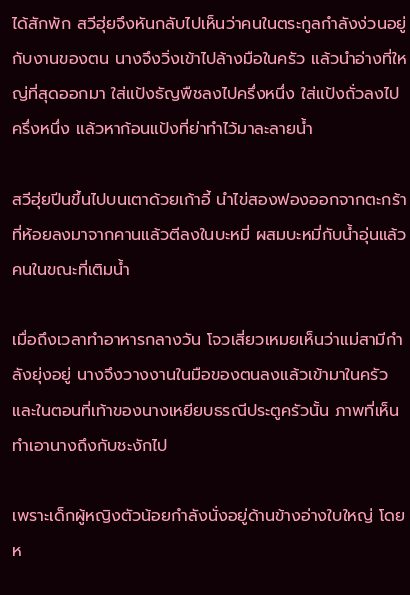ได้สักพัก สวีฮุ่ยจึงหันกลับไปเห็นว่าคนในตระกูลกำลังง่วนอยู่กับงานของตน นางจึงวิ่งเข้าไปล้างมือในครัว แล้วนำอ่างที่ใหญ่ที่สุดออกมา ใส่แป้งธัญพืชลงไปครึ่งหนึ่ง ใส่แป้งถั่วลงไปครึ่งหนึ่ง แล้วหาก้อนแป้งที่ย่าทำไว้มาละลายน้ำ

สวีฮุ่ยปีนขึ้นไปบนเตาด้วยเก้าอี้ นำไข่สองฟองออกจากตะกร้าที่ห้อยลงมาจากคานแล้วตีลงในบะหมี่ ผสมบะหมี่กับน้ำอุ่นแล้วคนในขณะที่เติมน้ำ

เมื่อถึงเวลาทำอาหารกลางวัน โจวเสี่ยวเหมยเห็นว่าแม่สามีกำลังยุ่งอยู่ นางจึงวางงานในมือของตนลงแล้วเข้ามาในครัว และในตอนที่เท้าของนางเหยียบธรณีประตูครัวนั้น ภาพที่เห็นทำเอานางถึงกับชะงักไป

เพราะเด็กผู้หญิงตัวน้อยกำลังนั่งอยู่ด้านข้างอ่างใบใหญ่ โดยห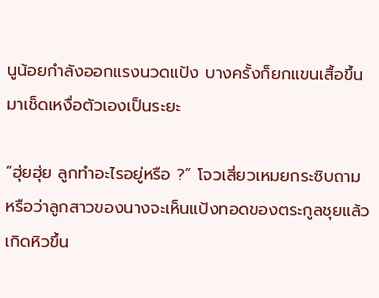นูน้อยกำลังออกแรงนวดแป้ง บางครั้งก็ยกแขนเสื้อขึ้นมาเช็ดเหงื่อตัวเองเป็นระยะ

“ฮุ่ยฮุ่ย ลูกทำอะไรอยู่หรือ ?” โจวเสี่ยวเหมยกระซิบถาม หรือว่าลูกสาวของนางจะเห็นแป้งทอดของตระกูลชุยแล้วเกิดหิวขึ้น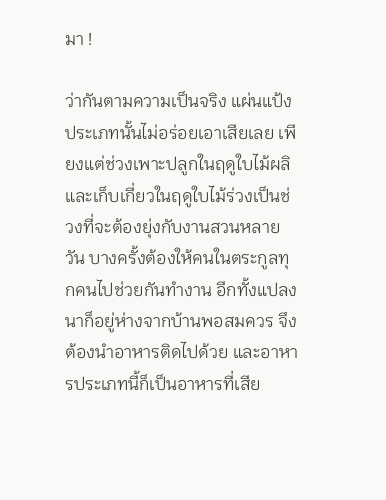มา !

ว่ากันตามความเป็นจริง แผ่นแป้งประเภทนั้นไม่อร่อยเอาเสียเลย เพียงแต่ช่วงเพาะปลูกในฤดูใบไม้ผลิและเก็บเกี่ยวในฤดูใบไม้ร่วงเป็นช่วงที่จะต้องยุ่งกับงานสวนหลายวัน บางครั้งต้องให้คนในตระกูลทุกคนไปช่วยกันทำงาน อีกทั้งแปลงนาก็อยู่ห่างจากบ้านพอสมควร จึงต้องนำอาหารติดไปด้วย และอาหารประเภทนี้ก็เป็นอาหารที่เสีย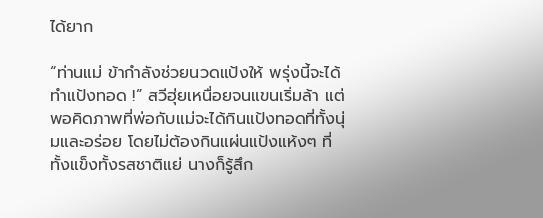ได้ยาก

“ท่านแม่ ข้ากำลังช่วยนวดแป้งให้ พรุ่งนี้จะได้ทำแป้งทอด !” สวีฮุ่ยเหนื่อยจนแขนเริ่มล้า แต่พอคิดภาพที่พ่อกับแม่จะได้กินแป้งทอดที่ทั้งนุ่มและอร่อย โดยไม่ต้องกินแผ่นแป้งแห้งๆ ที่ทั้งแข็งทั้งรสชาติแย่ นางก็รู้สึก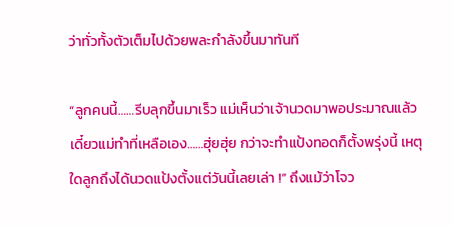ว่าทั่วทั้งตัวเต็มไปด้วยพละกำลังขึ้นมาทันที

“ลูกคนนี้……รีบลุกขึ้นมาเร็ว แม่เห็นว่าเจ้านวดมาพอประมาณแล้ว เดี๋ยวแม่ทำที่เหลือเอง……ฮุ่ยฮุ่ย กว่าจะทำแป้งทอดก็ตั้งพรุ่งนี้ เหตุใดลูกถึงได้นวดแป้งตั้งแต่วันนี้เลยเล่า !” ถึงแม้ว่าโจว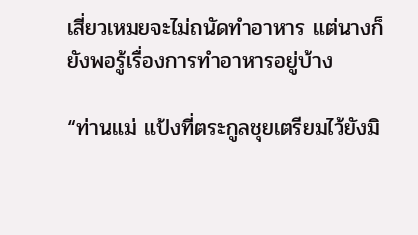เสี่ยวเหมยจะไม่ถนัดทำอาหาร แต่นางก็ยังพอรู้เรื่องการทำอาหารอยู่บ้าง

“ท่านแม่ แป้งที่ตระกูลชุยเตรียมไว้ยังมิ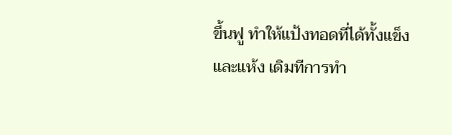ขึ้นฟู ทำให้แป้งทอดที่ได้ทั้งแข็งและแห้ง เดิมทีการทำ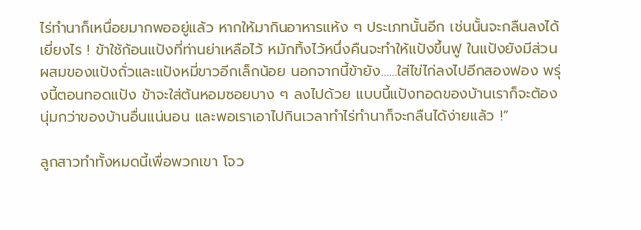ไร่ทำนาก็เหนื่อยมากพออยู่แล้ว หากให้มากินอาหารแห้ง ๆ ประเภทนั้นอีก เช่นนั้นจะกลืนลงได้เยี่ยงไร ! ข้าใช้ก้อนแป้งที่ท่านย่าเหลือไว้ หมักทิ้งไว้หนึ่งคืนจะทำให้แป้งขึ้นฟู ในแป้งยังมีส่วนผสมของแป้งถั่วและแป้งหมี่ขาวอีกเล็กน้อย นอกจากนี้ข้ายัง……ใส่ไข่ไก่ลงไปอีกสองฟอง พรุ่งนี้ตอนทอดแป้ง ข้าจะใส่ต้นหอมซอยบาง ๆ ลงไปด้วย แบบนี้แป้งทอดของบ้านเราก็จะต้องนุ่มกว่าของบ้านอื่นแน่นอน และพอเราเอาไปกินเวลาทำไร่ทำนาก็จะกลืนได้ง่ายแล้ว !”

ลูกสาวทำทั้งหมดนี้เพื่อพวกเขา โจว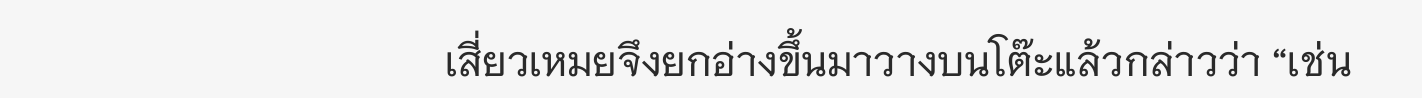เสี่ยวเหมยจึงยกอ่างขึ้นมาวางบนโต๊ะแล้วกล่าวว่า “เช่น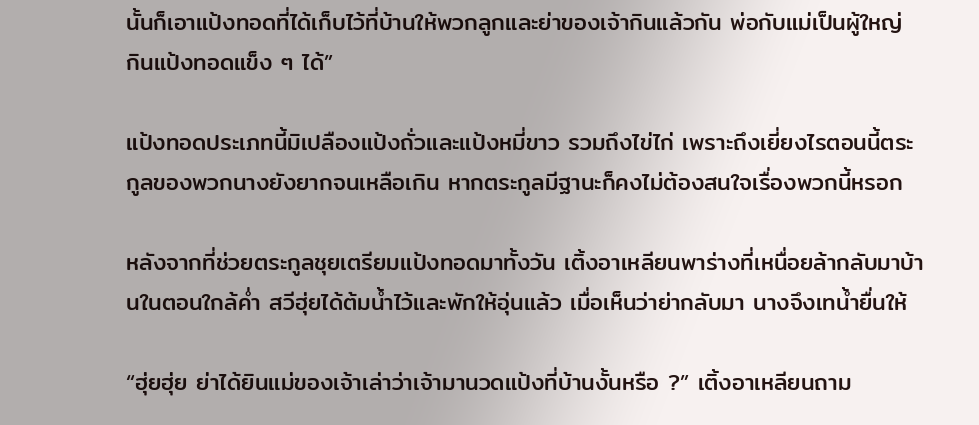นั้นก็เอาแป้งทอดที่ได้เก็บไว้ที่บ้านให้พวกลูกและย่าของเจ้ากินแล้วกัน พ่อกับแม่เป็นผู้ใหญ่ กินแป้งทอดแข็ง ๆ ได้”

แป้งทอดประเภทนี้มิเปลืองแป้งถั่วและแป้งหมี่ขาว รวมถึงไข่ไก่ เพราะถึงเยี่ยงไรตอนนี้ตระกูลของพวกนางยังยากจนเหลือเกิน หากตระกูลมีฐานะก็คงไม่ต้องสนใจเรื่องพวกนี้หรอก

หลังจากที่ช่วยตระกูลชุยเตรียมแป้งทอดมาทั้งวัน เติ้งอาเหลียนพาร่างที่เหนื่อยล้ากลับมาบ้านในตอนใกล้ค่ำ สวีฮุ่ยได้ต้มน้ำไว้และพักให้อุ่นแล้ว เมื่อเห็นว่าย่ากลับมา นางจึงเทน้ำยื่นให้

“ฮุ่ยฮุ่ย ย่าได้ยินแม่ของเจ้าเล่าว่าเจ้ามานวดแป้งที่บ้านงั้นหรือ ?” เติ้งอาเหลียนถาม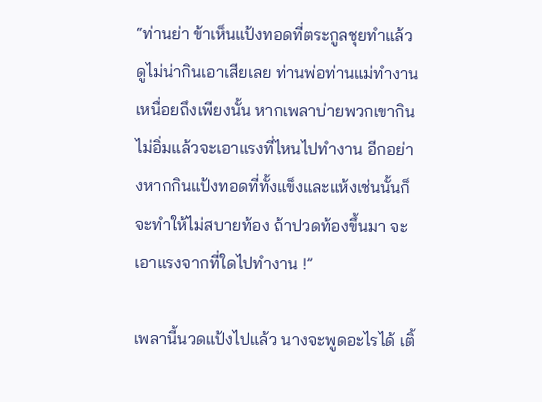“ท่านย่า ข้าเห็นแป้งทอดที่ตระกูลชุยทำแล้วดูไม่น่ากินเอาเสียเลย ท่านพ่อท่านแม่ทำงานเหนื่อยถึงเพียงนั้น หากเพลาบ่ายพวกเขากินไม่อิ่มแล้วจะเอาแรงที่ไหนไปทำงาน อีกอย่างหากกินแป้งทอดที่ทั้งแข็งและแห้งเช่นนั้นก็จะทำให้ไม่สบายท้อง ถ้าปวดท้องขึ้นมา จะเอาแรงจากที่ใดไปทำงาน !”

เพลานี้นวดแป้งไปแล้ว นางจะพูดอะไรได้ เติ้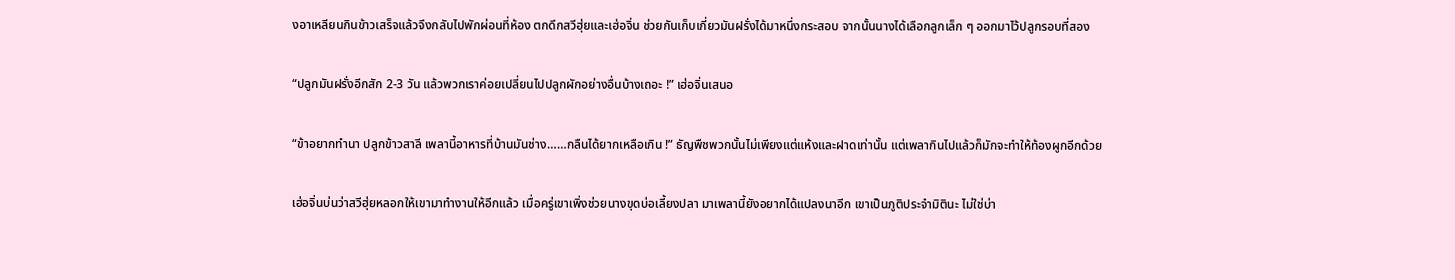งอาเหลียนกินข้าวเสร็จแล้วจึงกลับไปพักผ่อนที่ห้อง ตกดึกสวีฮุ่ยและเฮ่อจิ่น ช่วยกันเก็บเกี่ยวมันฝรั่งได้มาหนึ่งกระสอบ จากนั้นนางได้เลือกลูกเล็ก ๆ ออกมาไว้ปลูกรอบที่สอง

“ปลูกมันฝรั่งอีกสัก 2-3 วัน แล้วพวกเราค่อยเปลี่ยนไปปลูกผักอย่างอื่นบ้างเถอะ !” เฮ่อจิ่นเสนอ

“ข้าอยากทำนา ปลูกข้าวสาลี เพลานี้อาหารที่บ้านมันช่าง……กลืนได้ยากเหลือเกิน !” ธัญพืชพวกนั้นไม่เพียงแต่แห้งและฝาดเท่านั้น แต่เพลากินไปแล้วก็มักจะทำให้ท้องผูกอีกด้วย

เฮ่อจิ่นบ่นว่าสวีฮุ่ยหลอกให้เขามาทำงานให้อีกแล้ว เมื่อครู่เขาเพิ่งช่วยนางขุดบ่อเลี้ยงปลา มาเพลานี้ยังอยากได้แปลงนาอีก เขาเป็นภูติประจำมิตินะ ไม่ใช่บ่า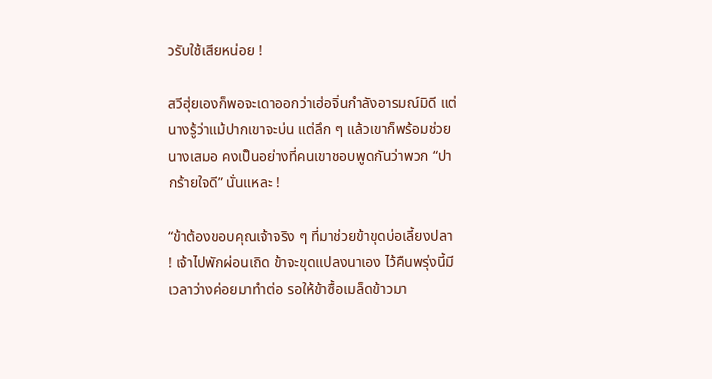วรับใช้เสียหน่อย !

สวีฮุ่ยเองก็พอจะเดาออกว่าเฮ่อจิ่นกำลังอารมณ์มิดี แต่นางรู้ว่าแม้ปากเขาจะบ่น แต่ลึก ๆ แล้วเขาก็พร้อมช่วยนางเสมอ คงเป็นอย่างที่คนเขาชอบพูดกันว่าพวก “ปากร้ายใจดี” นั่นแหละ !

“ข้าต้องขอบคุณเจ้าจริง ๆ ที่มาช่วยข้าขุดบ่อเลี้ยงปลา ! เจ้าไปพักผ่อนเถิด ข้าจะขุดแปลงนาเอง ไว้คืนพรุ่งนี้มีเวลาว่างค่อยมาทำต่อ รอให้ข้าซื้อเมล็ดข้าวมา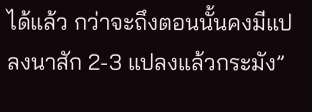ได้แล้ว กว่าจะถึงตอนนั้นคงมีแปลงนาสัก 2-3 แปลงแล้วกระมัง”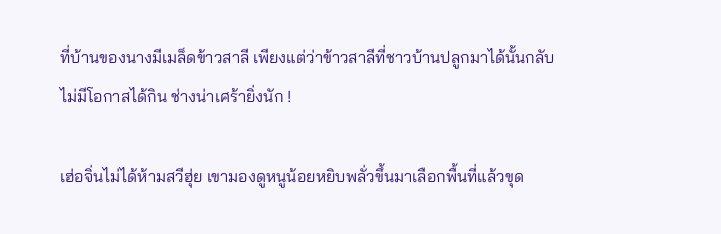ที่บ้านของนางมีเมล็ดข้าวสาลี เพียงแต่ว่าข้าวสาลีที่ชาวบ้านปลูกมาได้นั้นกลับไม่มีโอกาสได้กิน ช่างน่าเศร้ายิ่งนัก !

เฮ่อจิ่นไม่ได้ห้ามสวีฮุ่ย เขามองดูหนูน้อยหยิบพลั่วขึ้นมาเลือกพื้นที่แล้วขุด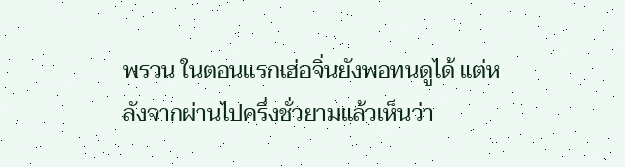พรวน ในตอนแรกเฮ่อจิ่นยังพอทนดูได้ แต่หลังจากผ่านไปครึ่งชั่วยามแล้วเห็นว่า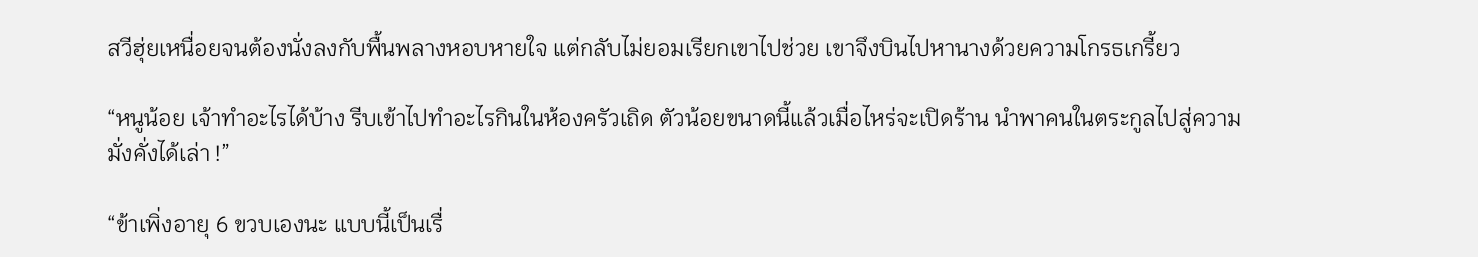สวีฮุ่ยเหนื่อยจนต้องนั่งลงกับพื้นพลางหอบหายใจ แต่กลับไม่ยอมเรียกเขาไปช่วย เขาจึงบินไปหานางด้วยความโกรธเกรี้ยว

“หนูน้อย เจ้าทำอะไรได้บ้าง รีบเข้าไปทำอะไรกินในห้องครัวเถิด ตัวน้อยขนาดนี้แล้วเมื่อไหร่จะเปิดร้าน นำพาคนในตระกูลไปสู่ความมั่งคั่งได้เล่า !”

“ข้าเพิ่งอายุ 6 ขวบเองนะ แบบนี้เป็นเรื่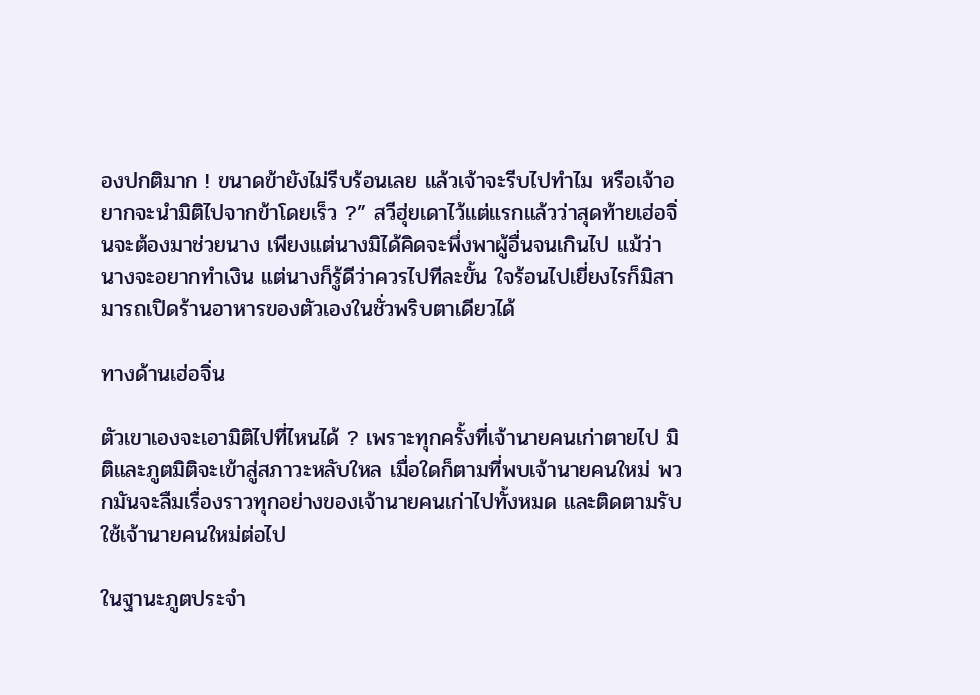องปกติมาก ! ขนาดข้ายังไม่รีบร้อนเลย แล้วเจ้าจะรีบไปทำไม หรือเจ้าอยากจะนำมิติไปจากข้าโดยเร็ว ?” สวีฮุ่ยเดาไว้แต่แรกแล้วว่าสุดท้ายเฮ่อจิ่นจะต้องมาช่วยนาง เพียงแต่นางมิได้คิดจะพึ่งพาผู้อื่นจนเกินไป แม้ว่านางจะอยากทำเงิน แต่นางก็รู้ดีว่าควรไปทีละขั้น ใจร้อนไปเยี่ยงไรก็มิสามารถเปิดร้านอาหารของตัวเองในชั่วพริบตาเดียวได้

ทางด้านเฮ่อจิ่น

ตัวเขาเองจะเอามิติไปที่ไหนได้ ? เพราะทุกครั้งที่เจ้านายคนเก่าตายไป มิติและภูตมิติจะเข้าสู่สภาวะหลับใหล เมื่อใดก็ตามที่พบเจ้านายคนใหม่ พวกมันจะลืมเรื่องราวทุกอย่างของเจ้านายคนเก่าไปทั้งหมด และติดตามรับใช้เจ้านายคนใหม่ต่อไป

ในฐานะภูตประจำ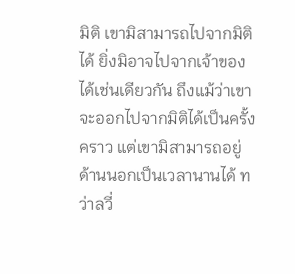มิติ เขามิสามารถไปจากมิติได้ ยิ่งมิอาจไปจากเจ้าของได้เช่นเดียวกัน ถึงแม้ว่าเขาจะออกไปจากมิติได้เป็นครั้งคราว แต่เขามิสามารถอยู่ด้านนอกเป็นเวลานานได้ ทว่าลวี่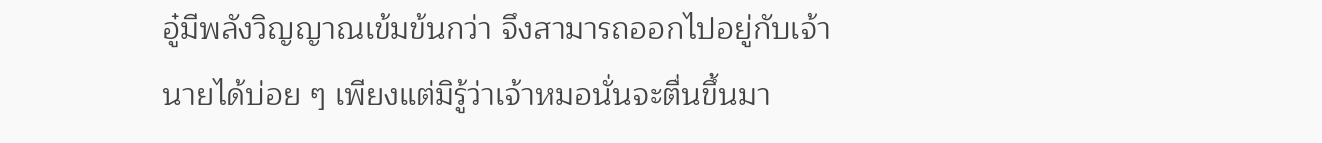อู๋มีพลังวิญญาณเข้มข้นกว่า จึงสามารถออกไปอยู่กับเจ้านายได้บ่อย ๆ เพียงแต่มิรู้ว่าเจ้าหมอนั่นจะตื่นขึ้นมา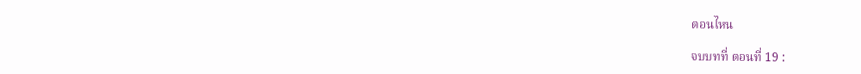ตอนไหน

จบบทที่ ตอนที่ 19 :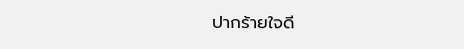ปากร้ายใจดี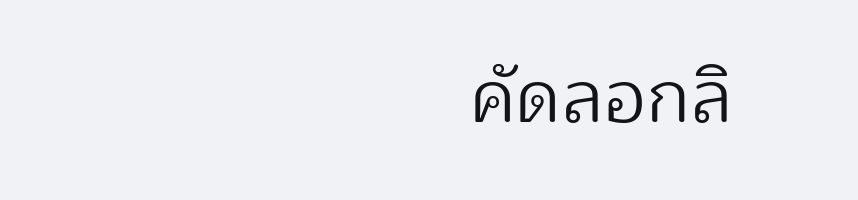คัดลอกลิ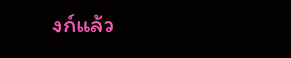งก์แล้ว